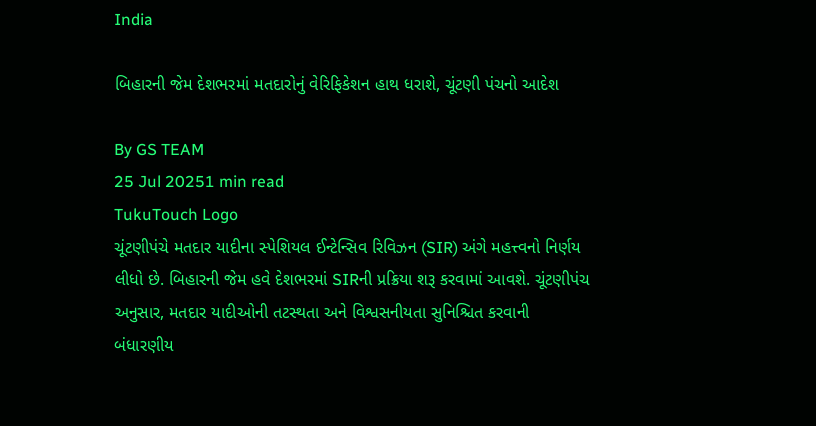India

બિહારની જેમ દેશભરમાં મતદારોનું વેરિફિકેશન હાથ ધરાશે, ચૂંટણી પંચનો આદેશ

By GS TEAM
25 Jul 20251 min read
TukuTouch Logo
ચૂંટણીપંચે મતદાર યાદીના સ્પેશિયલ ઈન્ટેન્સિવ રિવિઝન (SIR) અંગે મહત્ત્વનો નિર્ણય લીધો છે. બિહારની જેમ હવે દેશભરમાં SIRની પ્રક્રિયા શરૂ કરવામાં આવશે. ચૂંટણીપંચ અનુસાર, મતદાર યાદીઓની તટસ્થતા અને વિશ્વસનીયતા સુનિશ્ચિત કરવાની બંધારણીય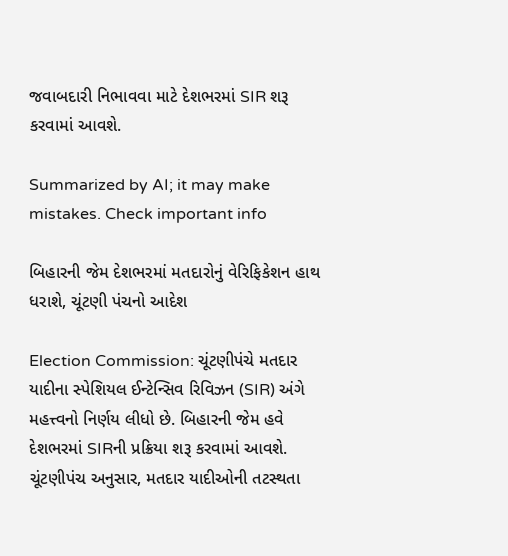જવાબદારી નિભાવવા માટે દેશભરમાં SIR શરૂ કરવામાં આવશે.

Summarized by AI; it may make mistakes. Check important info

બિહારની જેમ દેશભરમાં મતદારોનું વેરિફિકેશન હાથ ધરાશે, ચૂંટણી પંચનો આદેશ

Election Commission: ચૂંટણીપંચે મતદાર યાદીના સ્પેશિયલ ઈન્ટેન્સિવ રિવિઝન (SIR) અંગે મહત્ત્વનો નિર્ણય લીધો છે. બિહારની જેમ હવે દેશભરમાં SIRની પ્રક્રિયા શરૂ કરવામાં આવશે. ચૂંટણીપંચ અનુસાર, મતદાર યાદીઓની તટસ્થતા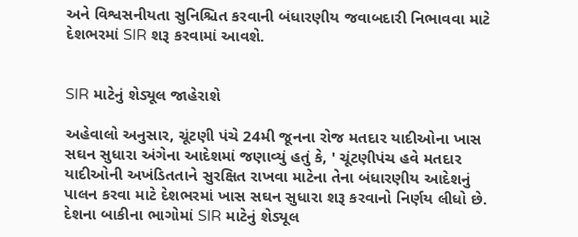અને વિશ્વસનીયતા સુનિશ્ચિત કરવાની બંધારણીય જવાબદારી નિભાવવા માટે દેશભરમાં SIR શરૂ કરવામાં આવશે.


SIR માટેનું શેડ્યૂલ જાહેરાશે

અહેવાલો અનુસાર, ચૂંટણી પંચે 24મી જૂનના રોજ મતદાર યાદીઓના ખાસ સઘન સુધારા અંગેના આદેશમાં જણાવ્યું હતું કે, ' ચૂંટણીપંચ હવે મતદાર યાદીઓની અખંડિતતાને સુરક્ષિત રાખવા માટેના તેના બંધારણીય આદેશનું પાલન કરવા માટે દેશભરમાં ખાસ સઘન સુધારા શરૂ કરવાનો નિર્ણય લીધો છે. દેશના બાકીના ભાગોમાં SIR માટેનું શેડ્યૂલ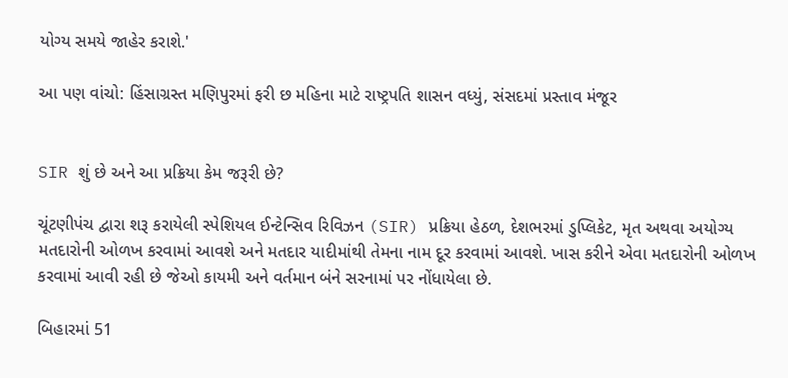યોગ્ય સમયે જાહેર કરાશે.'

આ પણ વાંચો: હિંસાગ્રસ્ત મણિપુરમાં ફરી છ મહિના માટે રાષ્ટ્રપતિ શાસન વધ્યું, સંસદમાં પ્રસ્તાવ મંજૂર


SIR શું છે અને આ પ્રક્રિયા કેમ જરૂરી છે?

ચૂંટણીપંચ દ્વારા શરૂ કરાયેલી સ્પેશિયલ ઈન્ટેન્સિવ રિવિઝન (SIR) પ્રક્રિયા હેઠળ, દેશભરમાં ડુપ્લિકેટ, મૃત અથવા અયોગ્ય મતદારોની ઓળખ કરવામાં આવશે અને મતદાર યાદીમાંથી તેમના નામ દૂર કરવામાં આવશે. ખાસ કરીને એવા મતદારોની ઓળખ કરવામાં આવી રહી છે જેઓ કાયમી અને વર્તમાન બંને સરનામાં પર નોંધાયેલા છે.

બિહારમાં 51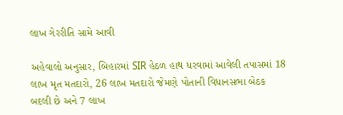લાખ ગેરરીતિ સામે આવી

અહેવાલો અનુસાર, બિહારમાં SIR હેઠળ હાથ ધરવામાં આવેલી તપાસમાં 18 લાખ મૃત મતદારો, 26 લાખ મતદારો જેમણે પોતાની વિધાનસભા બેઠક બદલી છે અને 7 લાખ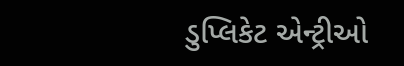ડુપ્લિકેટ એન્ટ્રીઓ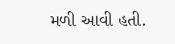મળી આવી હતી.